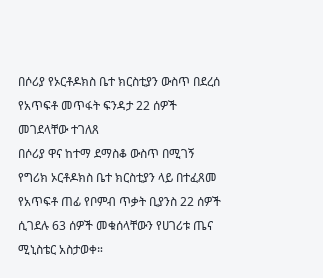በሶሪያ የኦርቶዶክስ ቤተ ክርስቲያን ውስጥ በደረሰ የአጥፍቶ መጥፋት ፍንዳታ 22 ሰዎች መገደላቸው ተገለጸ
በሶሪያ ዋና ከተማ ደማስቆ ውስጥ በሚገኝ የግሪክ ኦርቶዶክስ ቤተ ክርስቲያን ላይ በተፈጸመ የአጥፍቶ ጠፊ የቦምብ ጥቃት ቢያንስ 22 ሰዎች ሲገደሉ 63 ሰዎች መቁሰላቸውን የሀገሪቱ ጤና ሚኒስቴር አስታወቀ።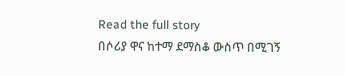Read the full story
በሶሪያ ዋና ከተማ ደማስቆ ውስጥ በሚገኝ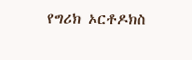የግሪክ ኦርቶዶክስ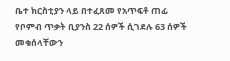ቤተ ክርስቲያን ላይ በተፈጸመ የአጥፍቶ ጠፊ የቦምብ ጥቃት ቢያንስ 22 ሰዎች ሲገደሉ 63 ሰዎች መቁሰላቸውን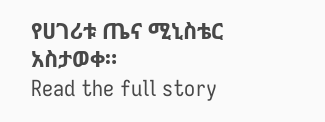የሀገሪቱ ጤና ሚኒስቴር አስታወቀ።
Read the full story